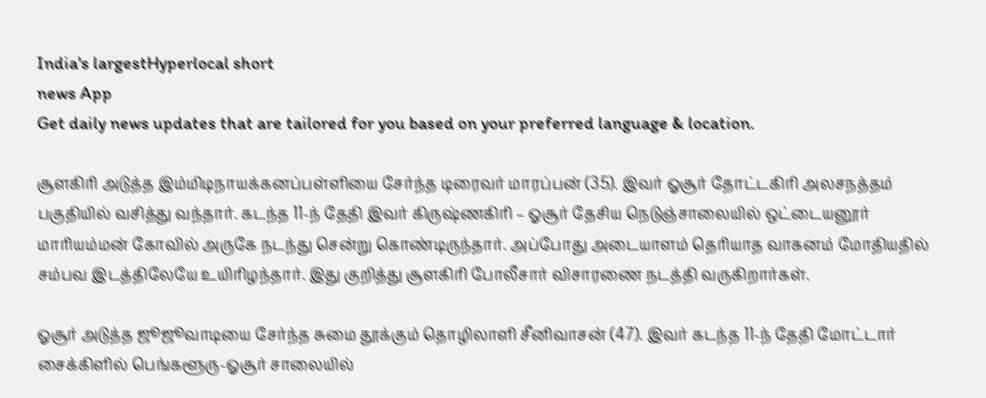India's largestHyperlocal short
news App
Get daily news updates that are tailored for you based on your preferred language & location.

சூளகிரி அடுத்த இம்மிடிநாயக்கனப்பள்ளியை சேர்ந்த டிரைவர் மாரப்பன் (35). இவர் ஓசூர் தோட்டகிரி அலசநத்தம் பகுதியில் வசித்து வந்தார். கடந்த 11-ந் தேதி இவர் கிருஷ்ணகிரி – ஓசூர் தேசிய நெடுஞ்சாலையில் ஒட்டையனூர் மாரியம்மன் கோவில் அருகே நடந்து சென்று கொண்டிருந்தார். அப்போது அடையாளம் தெரியாத வாகனம் மோதியதில் சம்பவ இடத்திலேயே உயிரிழந்தார். இது குறித்து சூளகிரி போலீசார் விசாரணை நடத்தி வருகிறார்கள்.

ஓசூர் அடுத்த ஜூஜூவாடியை சேர்ந்த சுமை தூக்கும் தொழிலாளி சீனிவாசன் (47). இவர் கடந்த 11-ந் தேதி மோட்டார் சைக்கிளில் பெங்களூரு-ஓசூர் சாலையில்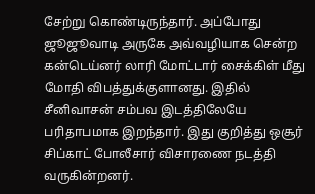சேற்று கொண்டிருந்தார். அப்போது ஜூஜூவாடி அருகே அவ்வழியாக சென்ற கன்டெய்னர் லாரி மோட்டார் சைக்கிள் மீது மோதி விபத்துக்குளானது. இதில் சீனிவாசன் சம்பவ இடத்திலேயே பரிதாபமாக இறந்தார். இது குறித்து ஒசூர் சிப்காட் போலீசார் விசாரணை நடத்தி வருகின்றனர்.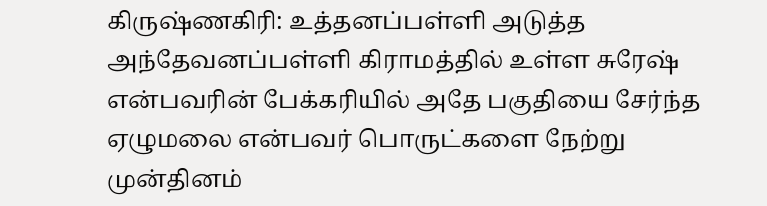கிருஷ்ணகிரி: உத்தனப்பள்ளி அடுத்த அந்தேவனப்பள்ளி கிராமத்தில் உள்ள சுரேஷ் என்பவரின் பேக்கரியில் அதே பகுதியை சேர்ந்த ஏழுமலை என்பவர் பொருட்களை நேற்று முன்தினம்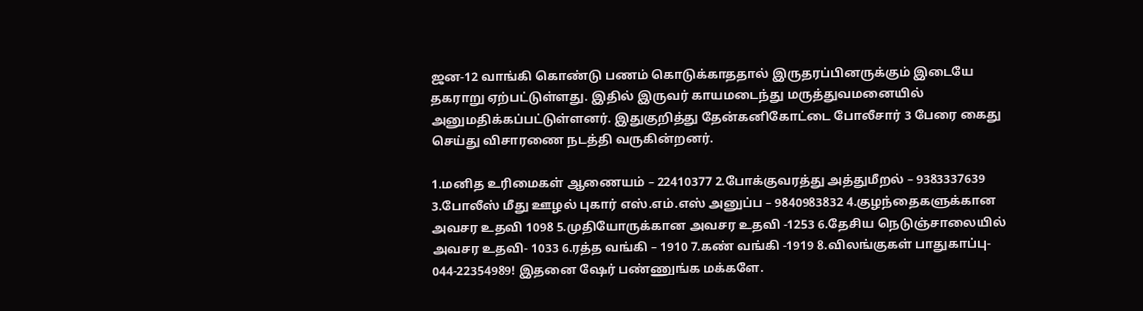ஜன-12 வாங்கி கொண்டு பணம் கொடுக்காததால் இருதரப்பினருக்கும் இடையே தகராறு ஏற்பட்டுள்ளது. இதில் இருவர் காயமடைந்து மருத்துவமனையில் அனுமதிக்கப்பட்டுள்ளனர். இதுகுறித்து தேன்கனிகோட்டை போலீசார் 3 பேரை கைது செய்து விசாரணை நடத்தி வருகின்றனர்.

1.மனித உரிமைகள் ஆணையம் – 22410377 2.போக்குவரத்து அத்துமீறல் – 9383337639 3.போலீஸ் மீது ஊழல் புகார் எஸ்.எம்.எஸ் அனுப்ப – 9840983832 4.குழந்தைகளுக்கான அவசர உதவி 1098 5.முதியோருக்கான அவசர உதவி -1253 6.தேசிய நெடுஞ்சாலையில் அவசர உதவி- 1033 6.ரத்த வங்கி – 1910 7.கண் வங்கி -1919 8.விலங்குகள் பாதுகாப்பு- 044-22354989! இதனை ஷேர் பண்ணுங்க மக்களே.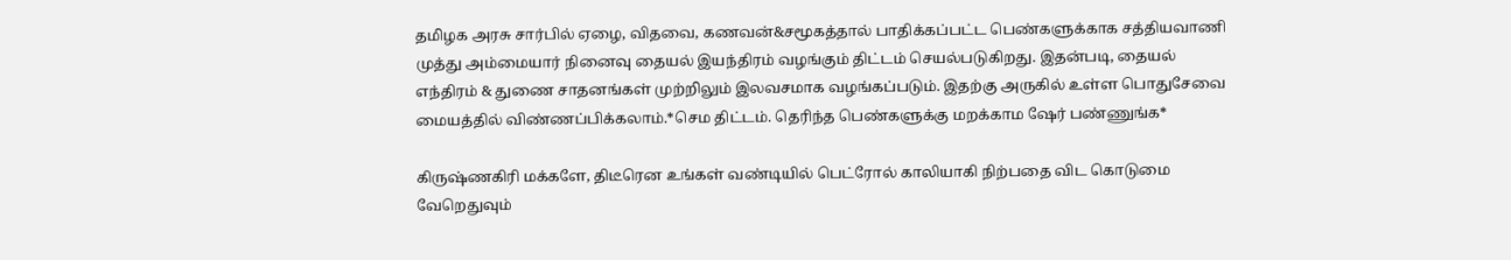தமிழக அரசு சார்பில் ஏழை, விதவை, கணவன்&சமூகத்தால் பாதிக்கப்பட்ட பெண்களுக்காக சத்தியவாணி முத்து அம்மையார் நினைவு தையல் இயந்திரம் வழங்கும் திட்டம் செயல்படுகிறது. இதன்படி, தையல் எந்திரம் & துணை சாதனங்கள் முற்றிலும் இலவசமாக வழங்கப்படும். இதற்கு அருகில் உள்ள பொதுசேவை மையத்தில் விண்ணப்பிக்கலாம்.*செம திட்டம். தெரிந்த பெண்களுக்கு மறக்காம ஷேர் பண்ணுங்க*

கிருஷ்ணகிரி மக்களே, திடீரென உங்கள் வண்டியில் பெட்ரோல் காலியாகி நிற்பதை விட கொடுமை வேறெதுவும்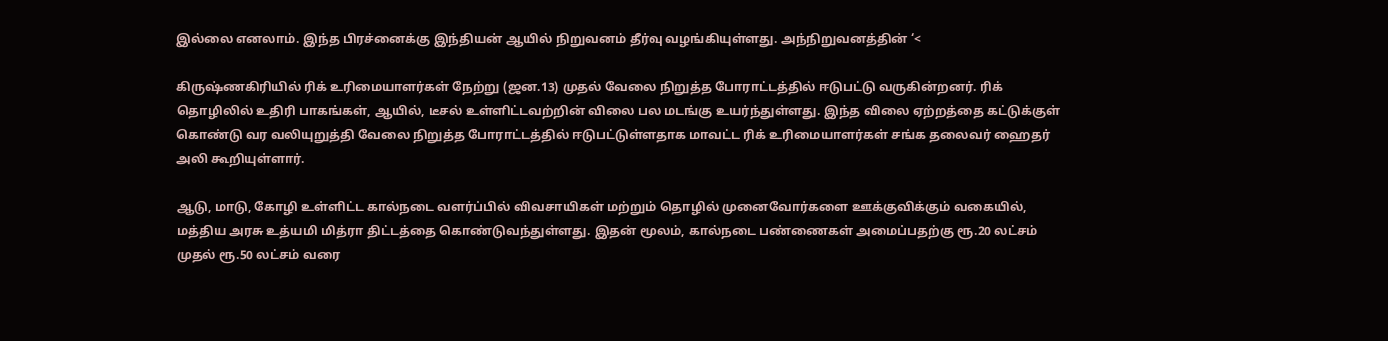இல்லை எனலாம். இந்த பிரச்னைக்கு இந்தியன் ஆயில் நிறுவனம் தீர்வு வழங்கியுள்ளது. அந்நிறுவனத்தின் ‘<

கிருஷ்ணகிரியில் ரிக் உரிமையாளர்கள் நேற்று (ஜன.13) முதல் வேலை நிறுத்த போராட்டத்தில் ஈடுபட்டு வருகின்றனர். ரிக் தொழிலில் உதிரி பாகங்கள், ஆயில், டீசல் உள்ளிட்டவற்றின் விலை பல மடங்கு உயர்ந்துள்ளது. இந்த விலை ஏற்றத்தை கட்டுக்குள் கொண்டு வர வலியுறுத்தி வேலை நிறுத்த போராட்டத்தில் ஈடுபட்டுள்ளதாக மாவட்ட ரிக் உரிமையாளர்கள் சங்க தலைவர் ஹைதர் அலி கூறியுள்ளார்.

ஆடு, மாடு, கோழி உள்ளிட்ட கால்நடை வளர்ப்பில் விவசாயிகள் மற்றும் தொழில் முனைவோர்களை ஊக்குவிக்கும் வகையில், மத்திய அரசு உத்யமி மித்ரா திட்டத்தை கொண்டுவந்துள்ளது. இதன் மூலம், கால்நடை பண்ணைகள் அமைப்பதற்கு ரூ.20 லட்சம் முதல் ரூ.50 லட்சம் வரை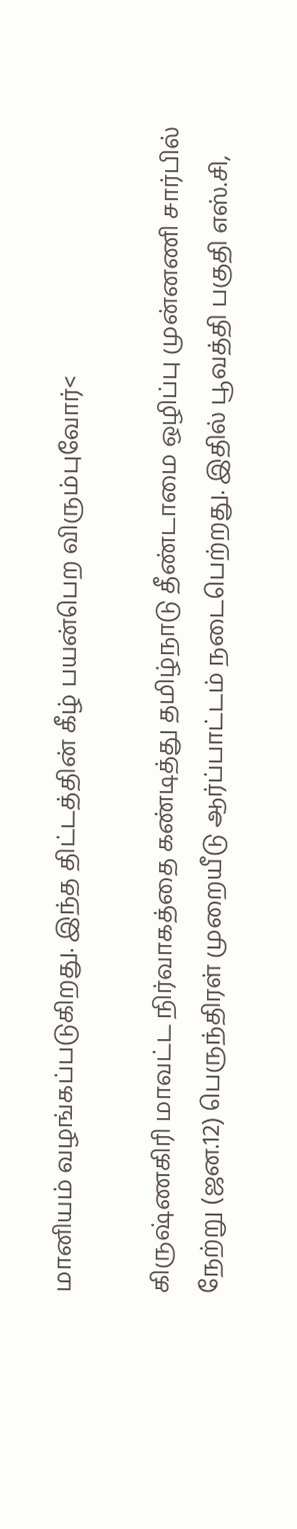மானியம் வழங்கப்படுகிறது. இந்த திட்டத்தின் கீழ் பயன்பெற விரும்புவோர்<

கிருஷ்ணகிரி மாவட்ட நிர்வாகத்தை கண்டித்து தமிழ்நாடு தீண்டாமை ஒழிப்பு முன்னணி சார்பில் நேற்று (ஜன.12) பெருந்திரள் முறையீடு ஆர்ப்பாட்டம் நடைபெற்றது. இதில் பூவத்தி பகுதி எஸ்.சி,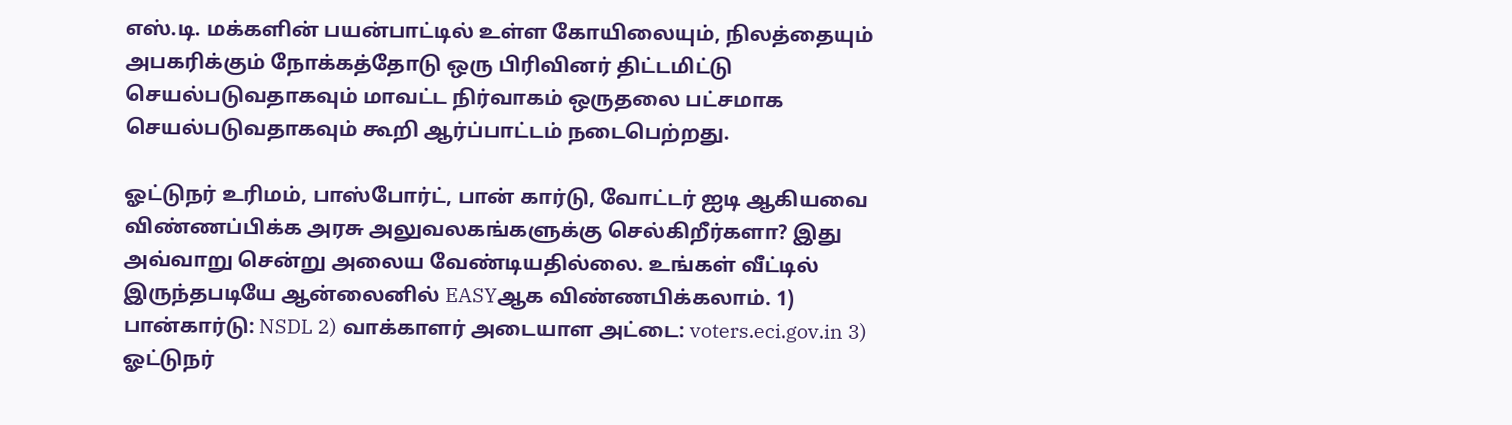எஸ்.டி. மக்களின் பயன்பாட்டில் உள்ள கோயிலையும், நிலத்தையும் அபகரிக்கும் நோக்கத்தோடு ஒரு பிரிவினர் திட்டமிட்டு செயல்படுவதாகவும் மாவட்ட நிர்வாகம் ஒருதலை பட்சமாக செயல்படுவதாகவும் கூறி ஆர்ப்பாட்டம் நடைபெற்றது.

ஓட்டுநர் உரிமம், பாஸ்போர்ட், பான் கார்டு, வோட்டர் ஐடி ஆகியவை விண்ணப்பிக்க அரசு அலுவலகங்களுக்கு செல்கிறீர்களா? இது அவ்வாறு சென்று அலைய வேண்டியதில்லை. உங்கள் வீட்டில் இருந்தபடியே ஆன்லைனில் EASYஆக விண்ணபிக்கலாம். 1) பான்கார்டு: NSDL 2) வாக்காளர் அடையாள அட்டை: voters.eci.gov.in 3) ஓட்டுநர்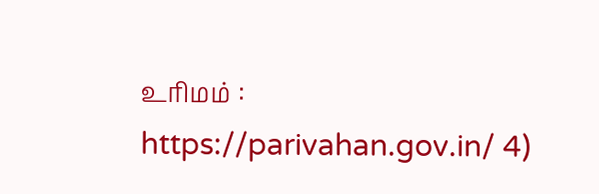உரிமம் : https://parivahan.gov.in/ 4)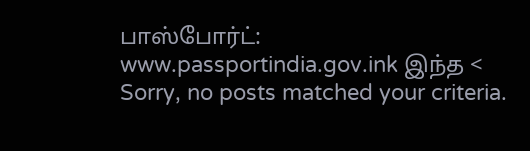பாஸ்போர்ட்: www.passportindia.gov.ink இந்த <
Sorry, no posts matched your criteria.